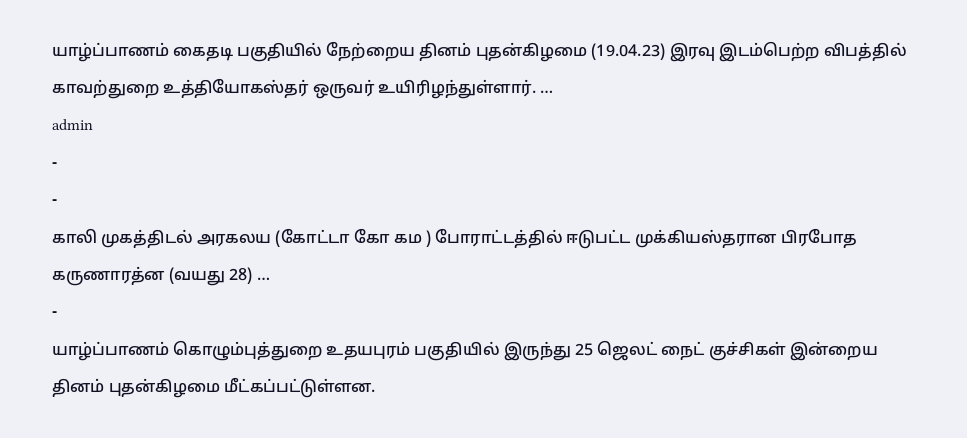யாழ்ப்பாணம் கைதடி பகுதியில் நேற்றைய தினம் புதன்கிழமை (19.04.23) இரவு இடம்பெற்ற விபத்தில் காவற்துறை உத்தியோகஸ்தர் ஒருவர் உயிரிழந்துள்ளார். …
admin
-
-
காலி முகத்திடல் அரகலய (கோட்டா கோ கம ) போராட்டத்தில் ஈடுபட்ட முக்கியஸ்தரான பிரபோத கருணாரத்ன (வயது 28) …
-
யாழ்ப்பாணம் கொழும்புத்துறை உதயபுரம் பகுதியில் இருந்து 25 ஜெலட் நைட் குச்சிகள் இன்றைய தினம் புதன்கிழமை மீட்கப்பட்டுள்ளன.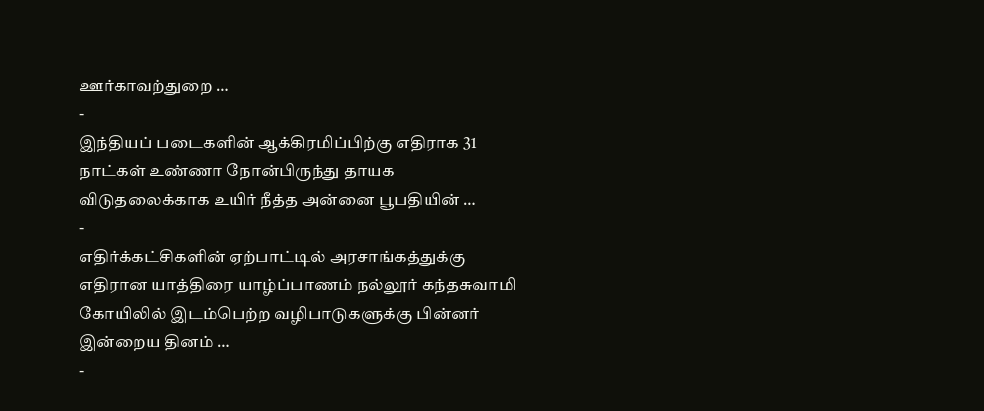ஊர்காவற்துறை …
-
இந்தியப் படைகளின் ஆக்கிரமிப்பிற்கு எதிராக 31 நாட்கள் உண்ணா நோன்பிருந்து தாயக விடுதலைக்காக உயிர் நீத்த அன்னை பூபதியின் …
-
எதிர்க்கட்சிகளின் ஏற்பாட்டில் அரசாங்கத்துக்கு எதிரான யாத்திரை யாழ்ப்பாணம் நல்லூர் கந்தசுவாமி கோயிலில் இடம்பெற்ற வழிபாடுகளுக்கு பின்னர் இன்றைய தினம் …
-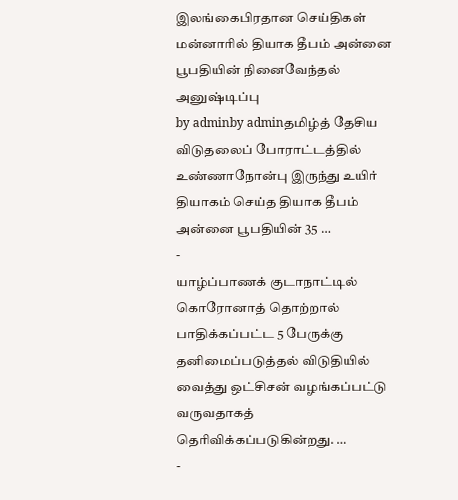இலங்கைபிரதான செய்திகள்
மன்னாரில் தியாக தீபம் அன்னை பூபதியின் நினைவேந்தல் அனுஷ்டிப்பு
by adminby adminதமிழ்த் தேசிய விடுதலைப் போராட்டத்தில் உண்ணாநோன்பு இருந்து உயிர் தியாகம் செய்த தியாக தீபம் அன்னை பூபதியின் 35 …
-
யாழ்ப்பாணக் குடாநாட்டில் கொரோனாத் தொற்றால் பாதிக்கப்பட்ட 5 பேருக்கு தனிமைப்படுத்தல் விடுதியில் வைத்து ஒட்சிசன் வழங்கப்பட்டு வருவதாகத் தெரிவிக்கப்படுகின்றது. …
-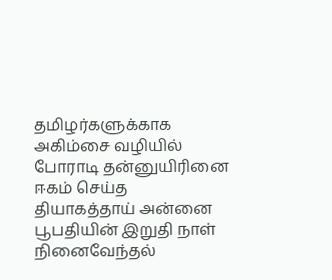தமிழர்களுக்காக அகிம்சை வழியில் போராடி தன்னுயிரினை ஈகம் செய்த தியாகத்தாய் அன்னை பூபதியின் இறுதி நாள் நினைவேந்தல்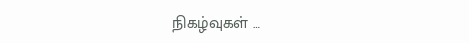நிகழ்வுகள் …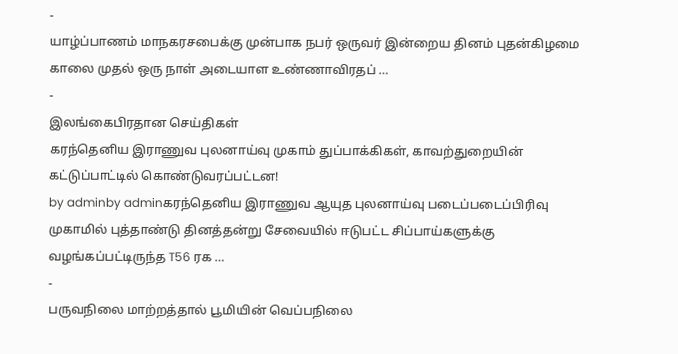-
யாழ்ப்பாணம் மாநகரசபைக்கு முன்பாக நபர் ஒருவர் இன்றைய தினம் புதன்கிழமை காலை முதல் ஒரு நாள் அடையாள உண்ணாவிரதப் …
-
இலங்கைபிரதான செய்திகள்
கரந்தெனிய இராணுவ புலனாய்வு முகாம் துப்பாக்கிகள், காவற்துறையின் கட்டுப்பாட்டில் கொண்டுவரப்பட்டன!
by adminby adminகரந்தெனிய இராணுவ ஆயுத புலனாய்வு படைப்படைப்பிரிவு முகாமில் புத்தாண்டு தினத்தன்று சேவையில் ஈடுபட்ட சிப்பாய்களுக்கு வழங்கப்பட்டிருந்த T56 ரக …
-
பருவநிலை மாற்றத்தால் பூமியின் வெப்பநிலை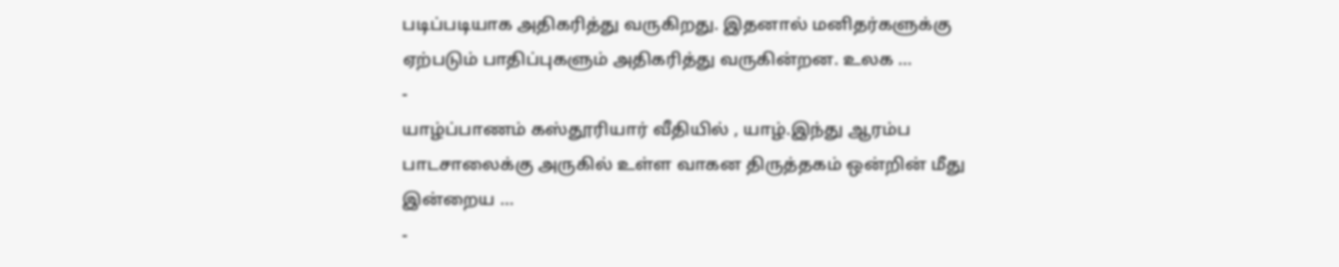படிப்படியாக அதிகரித்து வருகிறது. இதனால் மனிதர்களுக்கு ஏற்படும் பாதிப்புகளும் அதிகரித்து வருகின்றன. உலக …
-
யாழ்ப்பாணம் கஸ்தூரியார் வீதியில் , யாழ்.இந்து ஆரம்ப பாடசாலைக்கு அருகில் உள்ள வாகன திருத்தகம் ஒன்றின் மீது இன்றைய …
-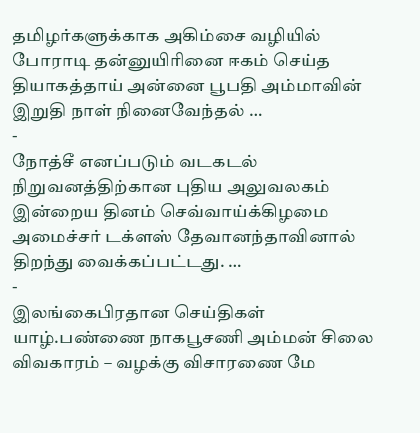தமிழர்களுக்காக அகிம்சை வழியில் போராடி தன்னுயிரினை ஈகம் செய்த தியாகத்தாய் அன்னை பூபதி அம்மாவின் இறுதி நாள் நினைவேந்தல் …
-
நோத்சீ எனப்படும் வடகடல் நிறுவனத்திற்கான புதிய அலுவலகம் இன்றைய தினம் செவ்வாய்க்கிழமை அமைச்சர் டக்ளஸ் தேவானந்தாவினால் திறந்து வைக்கப்பட்டது. …
-
இலங்கைபிரதான செய்திகள்
யாழ்.பண்ணை நாகபூசணி அம்மன் சிலை விவகாரம் – வழக்கு விசாரணை மே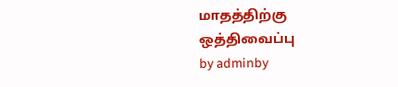மாதத்திற்கு ஒத்திவைப்பு
by adminby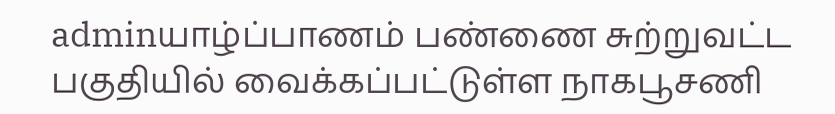adminயாழ்ப்பாணம் பண்ணை சுற்றுவட்ட பகுதியில் வைக்கப்பட்டுள்ள நாகபூசணி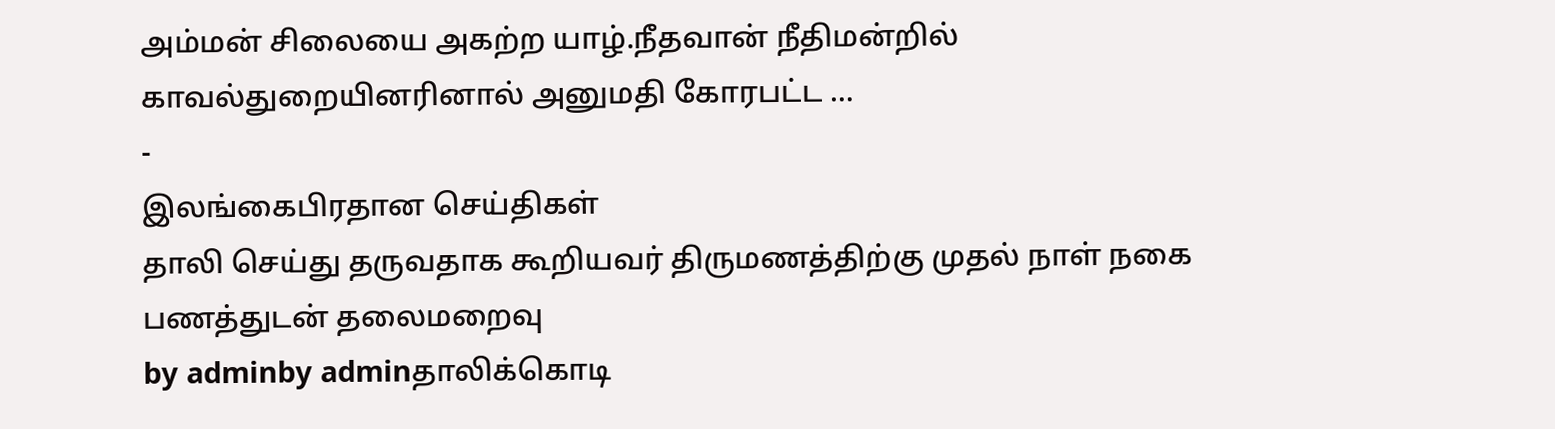அம்மன் சிலையை அகற்ற யாழ்.நீதவான் நீதிமன்றில் காவல்துறையினரினால் அனுமதி கோரபட்ட …
-
இலங்கைபிரதான செய்திகள்
தாலி செய்து தருவதாக கூறியவர் திருமணத்திற்கு முதல் நாள் நகை பணத்துடன் தலைமறைவு
by adminby adminதாலிக்கொடி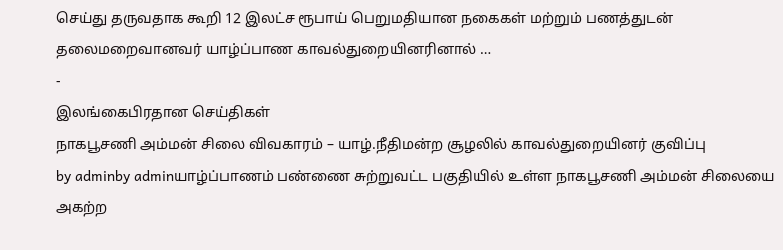செய்து தருவதாக கூறி 12 இலட்ச ரூபாய் பெறுமதியான நகைகள் மற்றும் பணத்துடன் தலைமறைவானவர் யாழ்ப்பாண காவல்துறையினரினால் …
-
இலங்கைபிரதான செய்திகள்
நாகபூசணி அம்மன் சிலை விவகாரம் – யாழ்.நீதிமன்ற சூழலில் காவல்துறையினர் குவிப்பு
by adminby adminயாழ்ப்பாணம் பண்ணை சுற்றுவட்ட பகுதியில் உள்ள நாகபூசணி அம்மன் சிலையை அகற்ற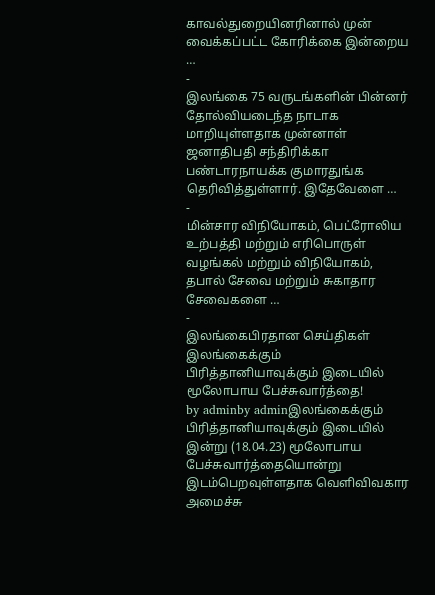காவல்துறையினரினால் முன் வைக்கப்பட்ட கோரிக்கை இன்றைய …
-
இலங்கை 75 வருடங்களின் பின்னர் தோல்வியடைந்த நாடாக மாறியுள்ளதாக முன்னாள் ஜனாதிபதி சந்திரிக்கா பண்டாரநாயக்க குமாரதுங்க தெரிவித்துள்ளார். இதேவேளை …
-
மின்சார விநியோகம், பெட்ரோலிய உற்பத்தி மற்றும் எரிபொருள் வழங்கல் மற்றும் விநியோகம், தபால் சேவை மற்றும் சுகாதார சேவைகளை …
-
இலங்கைபிரதான செய்திகள்
இலங்கைக்கும் பிரித்தானியாவுக்கும் இடையில் மூலோபாய பேச்சுவார்த்தை!
by adminby adminஇலங்கைக்கும் பிரித்தானியாவுக்கும் இடையில் இன்று (18.04.23) மூலோபாய பேச்சுவார்த்தையொன்று இடம்பெறவுள்ளதாக வெளிவிவகார அமைச்சு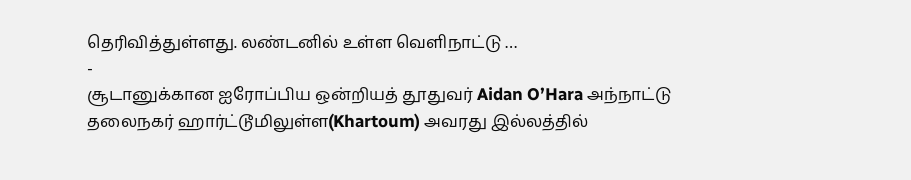தெரிவித்துள்ளது. லண்டனில் உள்ள வெளிநாட்டு …
-
சூடானுக்கான ஐரோப்பிய ஒன்றியத் தூதுவர் Aidan O’Hara அந்நாட்டு தலைநகர் ஹார்ட்டூமிலுள்ள(Khartoum) அவரது இல்லத்தில்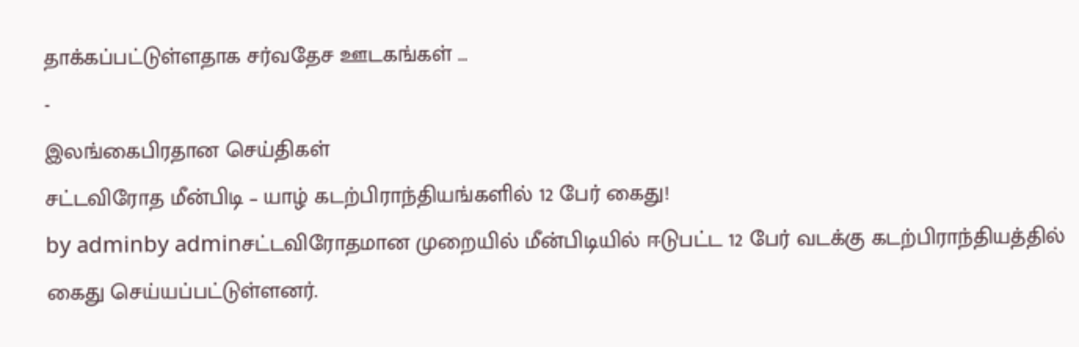தாக்கப்பட்டுள்ளதாக சர்வதேச ஊடகங்கள் …
-
இலங்கைபிரதான செய்திகள்
சட்டவிரோத மீன்பிடி – யாழ் கடற்பிராந்தியங்களில் 12 பேர் கைது!
by adminby adminசட்டவிரோதமான முறையில் மீன்பிடியில் ஈடுபட்ட 12 பேர் வடக்கு கடற்பிராந்தியத்தில் கைது செய்யப்பட்டுள்ளனர்.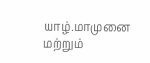யாழ்.மாமுனை மற்றும்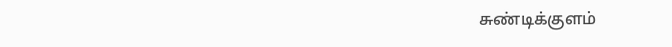சுண்டிக்குளம்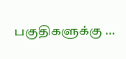பகுதிகளுக்கு …